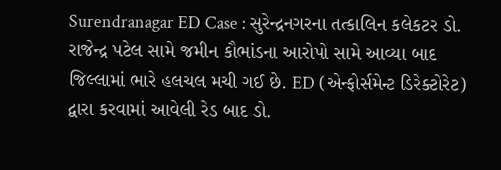Surendranagar ED Case : સુરેન્દ્રનગરના તત્કાલિન કલેકટર ડો. રાજેન્દ્ર પટેલ સામે જમીન કૌભાંડના આરોપો સામે આવ્યા બાદ જિલ્લામાં ભારે હલચલ મચી ગઈ છે. ED (એન્ફોર્સમેન્ટ ડિરેક્ટોરેટ) દ્વારા કરવામાં આવેલી રેડ બાદ ડો.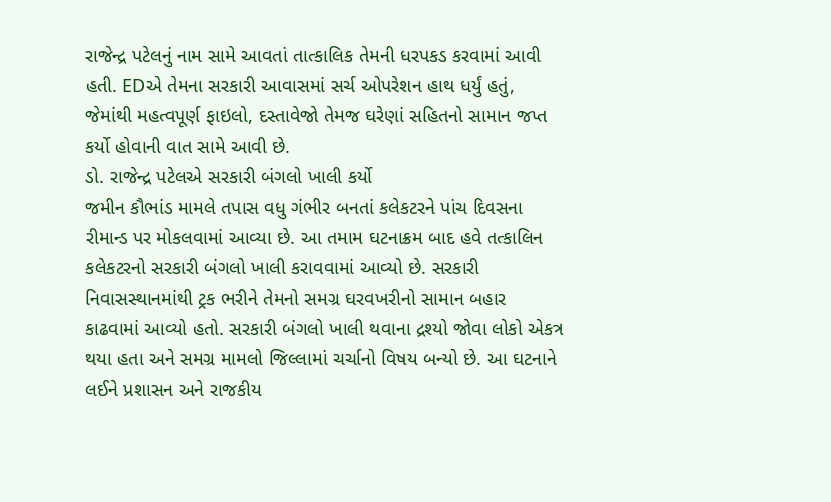રાજેન્દ્ર પટેલનું નામ સામે આવતાં તાત્કાલિક તેમની ધરપકડ કરવામાં આવી હતી. EDએ તેમના સરકારી આવાસમાં સર્ચ ઓપરેશન હાથ ધર્યું હતું, જેમાંથી મહત્વપૂર્ણ ફાઇલો, દસ્તાવેજો તેમજ ઘરેણાં સહિતનો સામાન જપ્ત કર્યો હોવાની વાત સામે આવી છે.
ડો. રાજેન્દ્ર પટેલએ સરકારી બંગલો ખાલી કર્યો
જમીન કૌભાંડ મામલે તપાસ વધુ ગંભીર બનતાં કલેકટરને પાંચ દિવસના રીમાન્ડ પર મોકલવામાં આવ્યા છે. આ તમામ ઘટનાક્રમ બાદ હવે તત્કાલિન કલેકટરનો સરકારી બંગલો ખાલી કરાવવામાં આવ્યો છે. સરકારી નિવાસસ્થાનમાંથી ટ્રક ભરીને તેમનો સમગ્ર ઘરવખરીનો સામાન બહાર કાઢવામાં આવ્યો હતો. સરકારી બંગલો ખાલી થવાના દ્રશ્યો જોવા લોકો એકત્ર થયા હતા અને સમગ્ર મામલો જિલ્લામાં ચર્ચાનો વિષય બન્યો છે. આ ઘટનાને લઈને પ્રશાસન અને રાજકીય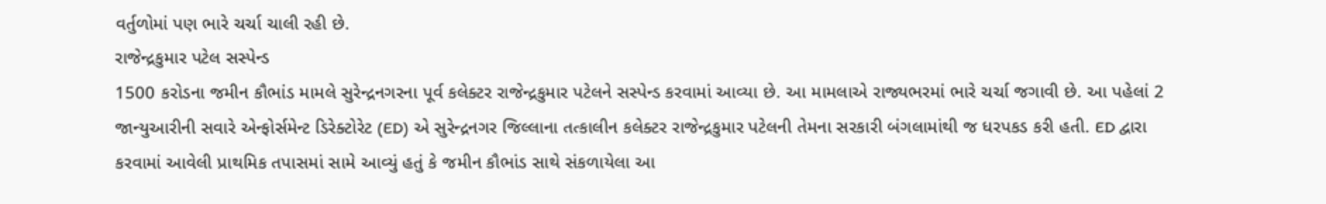વર્તુળોમાં પણ ભારે ચર્ચા ચાલી રહી છે.
રાજેન્દ્રકુમાર પટેલ સસ્પેન્ડ
1500 કરોડના જમીન કૌભાંડ મામલે સુરેન્દ્રનગરના પૂર્વ કલેક્ટર રાજેન્દ્રકુમાર પટેલને સસ્પેન્ડ કરવામાં આવ્યા છે. આ મામલાએ રાજ્યભરમાં ભારે ચર્ચા જગાવી છે. આ પહેલાં 2 જાન્યુઆરીની સવારે એન્ફોર્સમેન્ટ ડિરેક્ટોરેટ (ED) એ સુરેન્દ્રનગર જિલ્લાના તત્કાલીન કલેક્ટર રાજેન્દ્રકુમાર પટેલની તેમના સરકારી બંગલામાંથી જ ધરપકડ કરી હતી. ED દ્વારા કરવામાં આવેલી પ્રાથમિક તપાસમાં સામે આવ્યું હતું કે જમીન કૌભાંડ સાથે સંકળાયેલા આ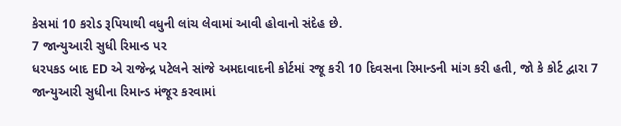કેસમાં 10 કરોડ રૂપિયાથી વધુની લાંચ લેવામાં આવી હોવાનો સંદેહ છે.
7 જાન્યુઆરી સુધી રિમાન્ડ પર
ધરપકડ બાદ ED એ રાજેન્દ્ર પટેલને સાંજે અમદાવાદની કોર્ટમાં રજૂ કરી 10 દિવસના રિમાન્ડની માંગ કરી હતી, જો કે કોર્ટ દ્વારા 7 જાન્યુઆરી સુધીના રિમાન્ડ મંજૂર કરવામાં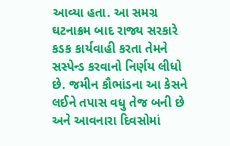આવ્યા હતા. આ સમગ્ર ઘટનાક્રમ બાદ રાજ્ય સરકારે કડક કાર્યવાહી કરતા તેમને સસ્પેન્ડ કરવાનો નિર્ણય લીધો છે. જમીન કૌભાંડના આ કેસને લઈને તપાસ વધુ તેજ બની છે અને આવનારા દિવસોમાં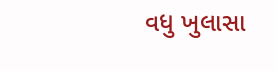વધુ ખુલાસા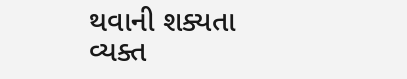થવાની શક્યતા વ્યક્ત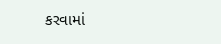કરવામાં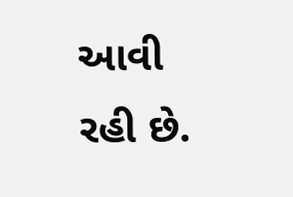આવી રહી છે.